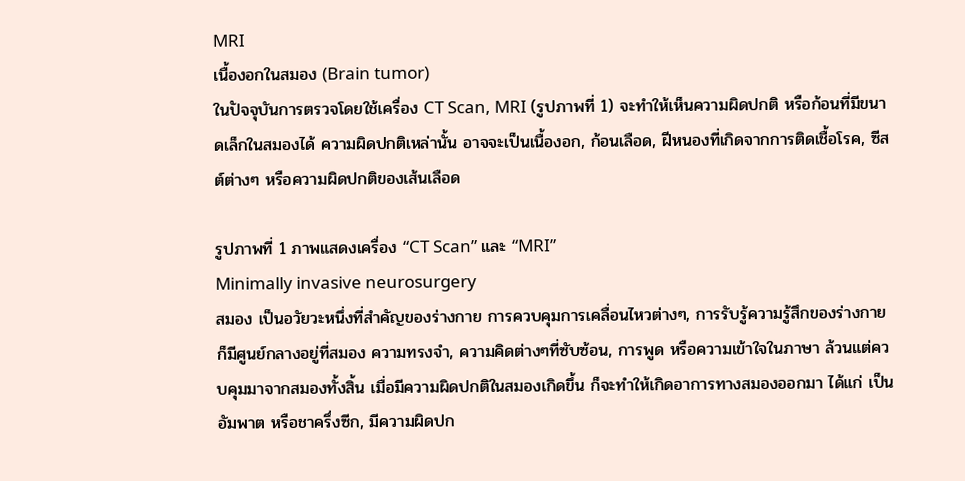MRI
เนื้องอกในสมอง (Brain tumor)
ในปัจจุบันการตรวจโดยใช้เครื่อง CT Scan, MRI (รูปภาพที่ 1) จะทำให้เห็นความผิดปกติ หรือก้อนที่มีขนาดเล็กในสมองได้ ความผิดปกติเหล่านั้น อาจจะเป็นเนื้องอก, ก้อนเลือด, ฝีหนองที่เกิดจากการติดเชื้อโรค, ซีสต์ต่างๆ หรือความผิดปกติของเส้นเลือด

รูปภาพที่ 1 ภาพแสดงเครื่อง “CT Scan” และ “MRI”
Minimally invasive neurosurgery
สมอง เป็นอวัยวะหนึ่งที่สำคัญของร่างกาย การควบคุมการเคลื่อนไหวต่างๆ, การรับรู้ความรู้สึกของร่างกาย ก็มีศูนย์กลางอยู่ที่สมอง ความทรงจำ, ความคิดต่างๆที่ซับซ้อน, การพูด หรือความเข้าใจในภาษา ล้วนแต่ควบคุมมาจากสมองทั้งสิ้น เมื่อมีความผิดปกติในสมองเกิดขึ้น ก็จะทำให้เกิดอาการทางสมองออกมา ได้แก่ เป็นอัมพาต หรือชาครึ่งซีก, มีความผิดปก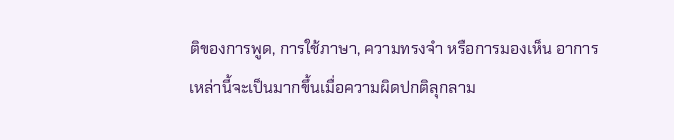ติของการพูด, การใช้ภาษา, ความทรงจำ หรือการมองเห็น อาการเหล่านี้จะเป็นมากขึ้นเมื่อความผิดปกติลุกลาม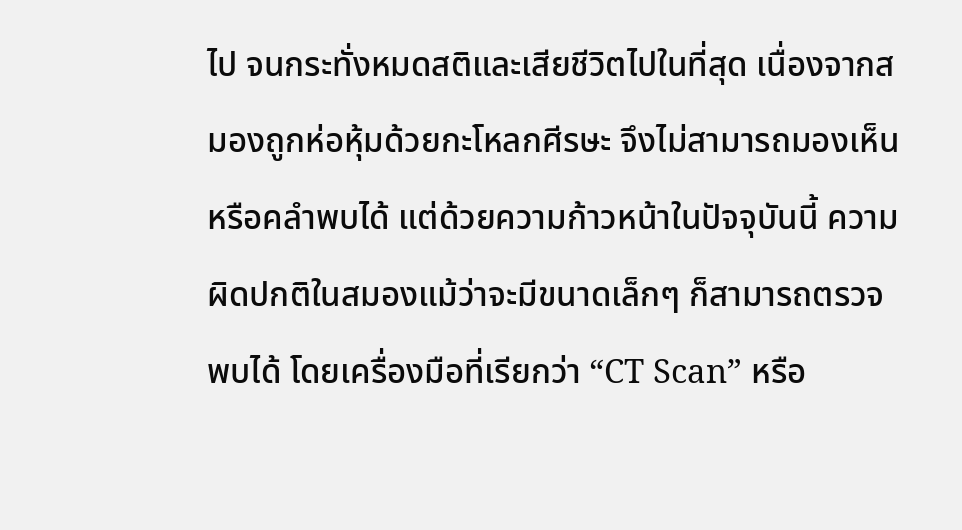ไป จนกระทั่งหมดสติและเสียชีวิตไปในที่สุด เนื่องจากสมองถูกห่อหุ้มด้วยกะโหลกศีรษะ จึงไม่สามารถมองเห็นหรือคลำพบได้ แต่ด้วยความก้าวหน้าในปัจจุบันนี้ ความผิดปกติในสมองแม้ว่าจะมีขนาดเล็กๆ ก็สามารถตรวจพบได้ โดยเครื่องมือที่เรียกว่า “CT Scan” หรือ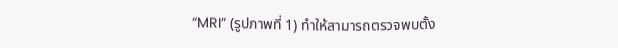“MRI” (รูปภาพที่ 1) ทำให้สามารถตรวจพบตั้ง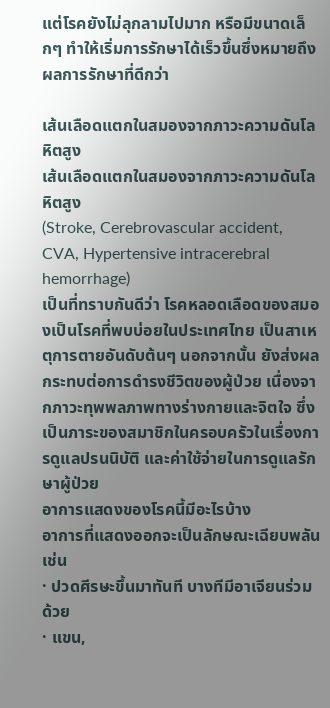แต่โรคยังไม่ลุกลามไปมาก หรือมีขนาดเล็กๆ ทำให้เริ่มการรักษาได้เร็วขึ้นซึ่งหมายถึงผลการรักษาที่ดีกว่า

เส้นเลือดแตกในสมองจากภาวะความดันโลหิตสูง
เส้นเลือดแตกในสมองจากภาวะความดันโลหิตสูง
(Stroke, Cerebrovascular accident, CVA, Hypertensive intracerebral hemorrhage)
เป็นที่ทราบกันดีว่า โรคหลอดเลือดของสมองเป็นโรคที่พบบ่อยในประเทศไทย เป็นสาเหตุการตายอันดับต้นๆ นอกจากนั้น ยังส่งผลกระทบต่อการดำรงชีวิตของผู้ป่วย เนื่องจากภาวะทุพพลภาพทางร่างกายและจิตใจ ซึ่งเป็นภาระของสมาชิกในครอบครัวในเรื่องการดูแลปรนนิบัติ และค่าใช้จ่ายในการดูแลรักษาผู้ป่วย
อาการแสดงของโรคนี้มีอะไรบ้าง
อาการที่แสดงออกจะเป็นลักษณะเฉียบพลัน เช่น
· ปวดศีรษะขึ้นมาทันที บางทีมีอาเจียนร่วมด้วย
· แขน,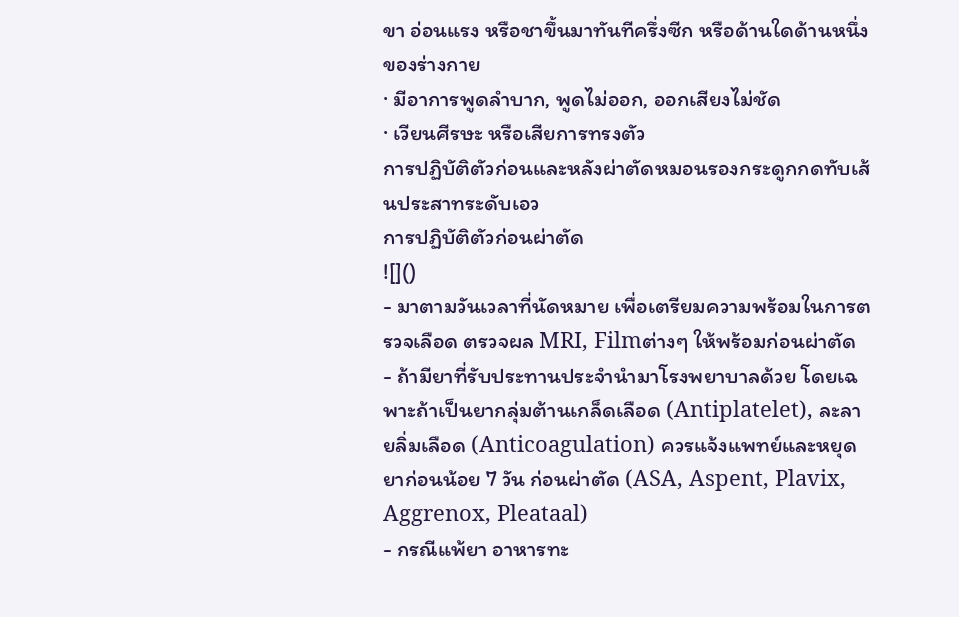ขา อ่อนแรง หรือชาขึ้นมาทันทีครึ่งซีก หรือด้านใดด้านหนึ่งของร่างกาย
· มีอาการพูดลำบาก, พูดไม่ออก, ออกเสียงไม่ชัด
· เวียนศีรษะ หรือเสียการทรงตัว
การปฏิบัติตัวก่อนและหลังผ่าตัดหมอนรองกระดูกกดทับเส้นประสาทระดับเอว
การปฏิบัติตัวก่อนผ่าตัด
![]()
- มาตามวันเวลาที่นัดหมาย เพื่อเตรียมความพร้อมในการตรวจเลือด ตรวจผล MRI, Filmต่างๆ ให้พร้อมก่อนผ่าตัด
- ถ้ามียาที่รับประทานประจำนำมาโรงพยาบาลด้วย โดยเฉพาะถ้าเป็นยากลุ่มต้านเกล็ดเลือด (Antiplatelet), ละลายลิ่มเลือด (Anticoagulation) ควรแจ้งแพทย์และหยุดยาก่อนน้อย 7 วัน ก่อนผ่าตัด (ASA, Aspent, Plavix, Aggrenox, Pleataal)
- กรณีแพ้ยา อาหารทะ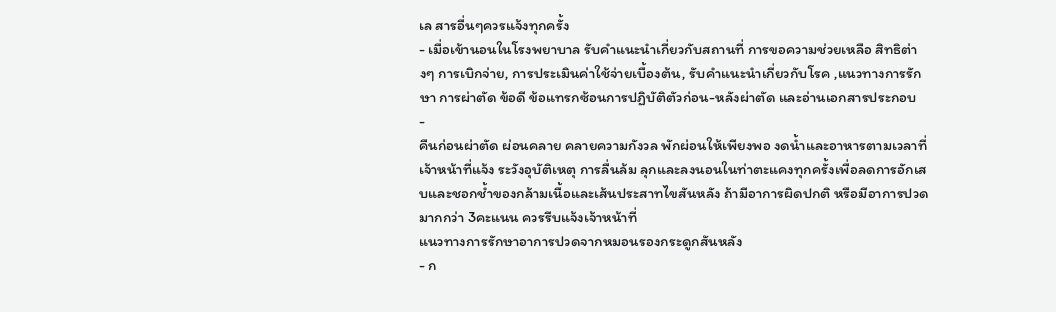เล สารอื่นๆควรแจ้งทุกครั้ง
- เมื่อเข้านอนในโรงพยาบาล รับคำแนะนำเกี่ยวกับสถานที่ การขอความช่วยเหลือ สิทธิต่างๆ การเบิกจ่าย, การประเมินค่าใช้จ่ายเบื้องต้น, รับคำแนะนำเกี่ยวกับโรค ,แนวทางการรักษา การผ่าตัด ข้อดี ข้อแทรกซ้อนการปฏิบัติตัวก่อน-หลังผ่าตัด และอ่านเอกสารประกอบ
-
คืนก่อนผ่าตัด ผ่อนคลาย คลายความกังวล พักผ่อนให้เพียงพอ งดน้ำและอาหารตามเวลาที่เจ้าหน้าที่แจ้ง ระวังอุบัติเหตุ การลื่นล้ม ลุกและลงนอนในท่าตะแคงทุกครั้งเพื่อลดการอักเสบและชอกช้ำของกล้ามเนื้อและเส้นประสาทไขสันหลัง ถ้ามีอาการผิดปกติ หรือมีอาการปวดมากกว่า 3คะแนน ควรรีบแจ้งเจ้าหน้าที่
แนวทางการรักษาอาการปวดจากหมอนรองกระดูกสันหลัง
- ก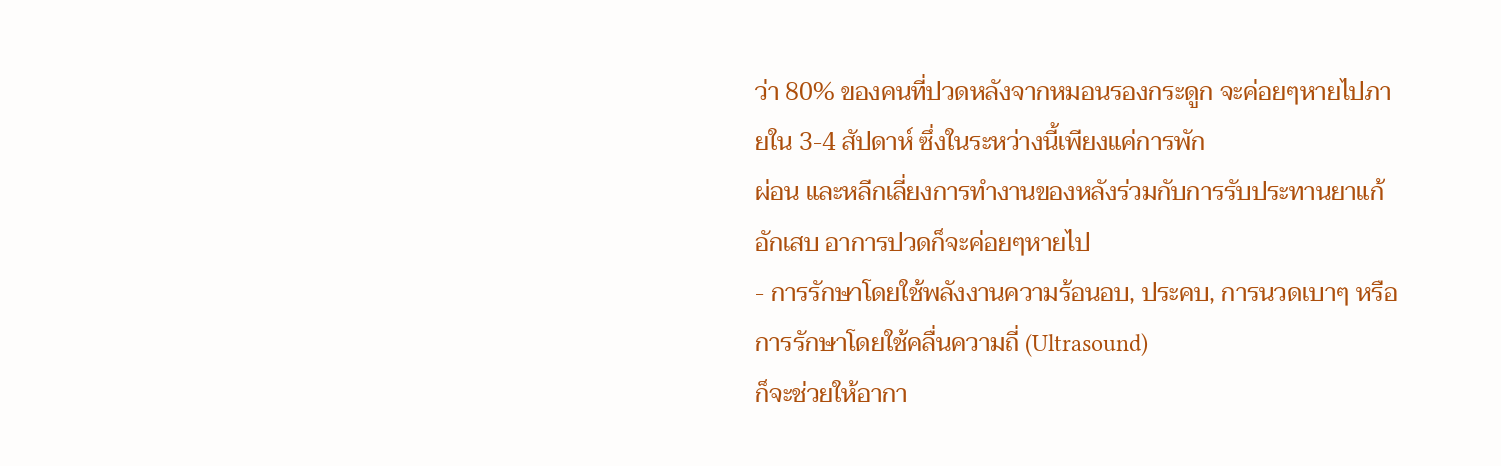ว่า 80% ของคนที่ปวดหลังจากหมอนรองกระดูก จะค่อยๆหายไปภายใน 3-4 สัปดาห์ ซึ่งในระหว่างนี้เพียงแค่การพัก
ผ่อน และหลีกเลี่ยงการทำงานของหลังร่วมกับการรับประทานยาแก้อักเสบ อาการปวดก็จะค่อยๆหายไป
- การรักษาโดยใช้พลังงานความร้อนอบ, ประคบ, การนวดเบาๆ หรือการรักษาโดยใช้คลื่นความถี่ (Ultrasound)
ก็จะช่วยให้อากา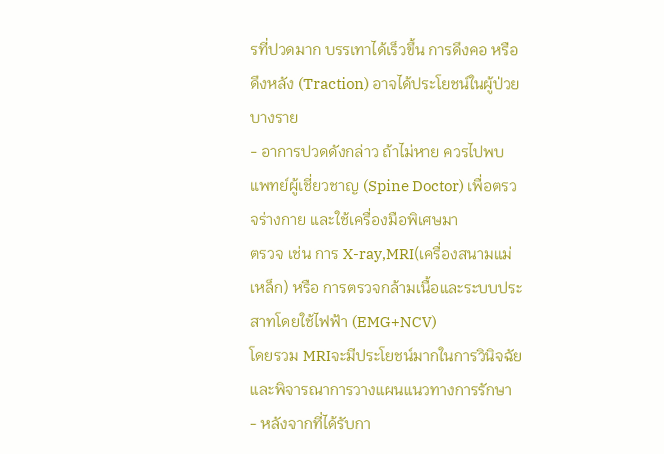รที่ปวดมาก บรรเทาได้เร็วขึ้น การดึงคอ หรือดึงหลัง (Traction) อาจได้ประโยชน์ในผู้ป่วยบางราย
- อาการปวดดังกล่าว ถ้าไม่หาย ควรไปพบแพทย์ผู้เชี่ยวชาญ (Spine Doctor) เพื่อตรวจร่างกาย และใช้เครื่องมือพิเศษมา
ตรวจ เช่น การ X-ray,MRI(เครื่องสนามแม่เหล็ก) หรือ การตรวจกล้ามเนื้อและระบบประสาทโดยใช้ไฟฟ้า (EMG+NCV)
โดยรวม MRIจะมีประโยชน์มากในการวินิจฉัย และพิจารณาการวางแผนแนวทางการรักษา
- หลังจากที่ได้รับกา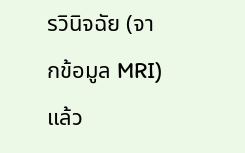รวินิจฉัย (จากข้อมูล MRI) แล้ว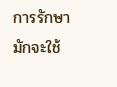การรักษามักจะใช้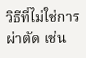วิธีที่ไม่ใช่การผ่าตัด เช่น